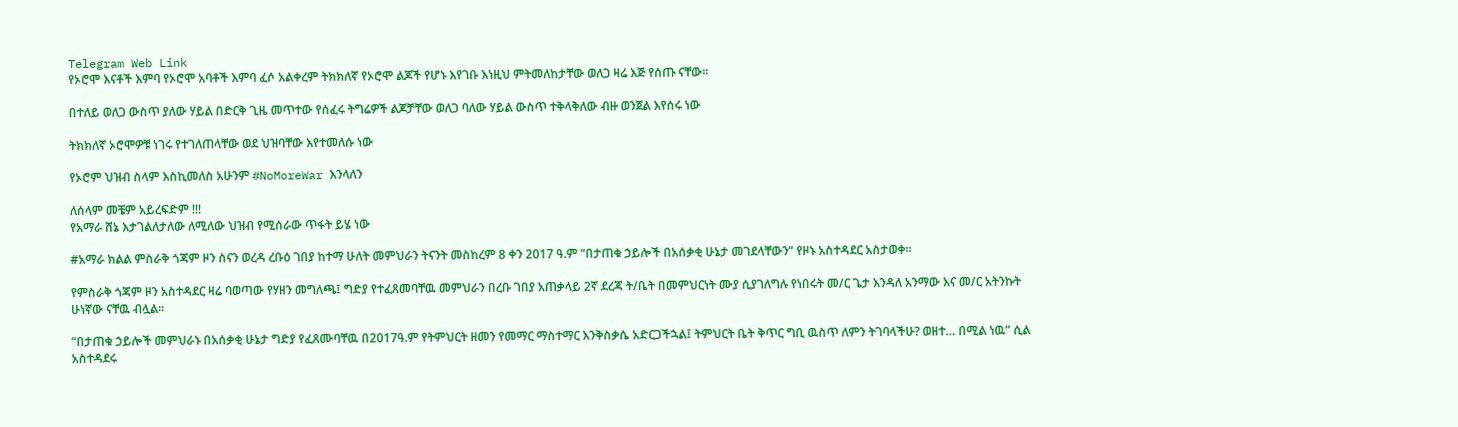Telegram Web Link
የኦሮሞ እናቶች እምባ የኦሮሞ አባቶች እምባ ፈሶ አልቀረም ትክክለኛ የኦሮሞ ልጆች የሆኑ እየገቡ እነዚህ ምትመለከታቸው ወለጋ ዛሬ እጅ የሰጡ ናቸው።

በተለይ ወለጋ ውስጥ ያለው ሃይል በድርቅ ጊዜ መጥተው የሰፈሩ ትግሬዎች ልጆቻቸው ወለጋ ባለው ሃይል ውስጥ ተቅላቅለው ብዙ ወንጀል እየሰሩ ነው

ትክክለኛ ኦሮሞዎቹ ነገሩ የተገለጠላቸው ወደ ህዝባቸው እየተመለሱ ነው

የኦሮም ህዝብ ስላም እስኪመለስ አሁንም #NoMoreWar እንላለን

ለሰላም መቼም አይረፍድም !!!
የአማራ ሸኔ እታገልለታለው ለሚለው ህዝብ የሚሰራው ጥፋት ይሄ ነው

#አማራ ክልል ምስራቅ ጎጃም ዞን ስናን ወረዳ ረቡዕ ገበያ ከተማ ሁለት መምህራን ትናንት መስከረም 8 ቀን 2017 ዓ.ም “በታጠቁ ኃይሎች በአሰቃቂ ሁኔታ መገደላቸውን” የዞኑ አስተዳደር አስታወቀ።

የምስራቅ ጎጃም ዞን አስተዳደር ዛሬ ባወጣው የሃዘን መግለጫ፤ ግድያ የተፈጸመባቸዉ መምህራን በረቡ ገበያ አጠቃላይ 2ኛ ደረጃ ት/ቤት በመምህርነት ሙያ ሲያገለግሉ የነበሩት መ/ር ጌታ እንዳለ አንማው እና መ/ር አትንኩት ሁነኛው ናቸዉ ብሏል።

“በታጠቁ ኃይሎች መምህራኑ በአሰቃቂ ሁኔታ ግድያ የፈጸሙባቸዉ በ2017ዓ.ም የትምህርት ዘመን የመማር ማስተማር እንቅስቃሴ አድርጋችኋል፤ ትምህርት ቤት ቅጥር ግቢ ዉስጥ ለምን ትገባላችሁ? ወዘተ… በሚል ነዉ” ሲል አስተዳደሩ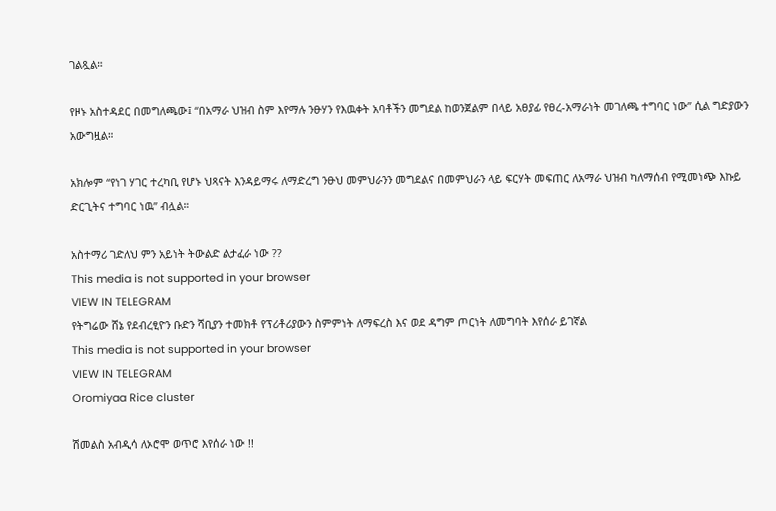ገልጿል።

የዞኑ አስተዳደር በመግለጫው፤ “በአማራ ህዝብ ስም እየማሉ ንፁሃን የእዉቀት አባቶችን መግደል ከወንጀልም በላይ አፀያፊ የፀረ-አማራነት መገለጫ ተግባር ነው” ሲል ግድያውን አውግዟል።

አክሎም “የነገ ሃገር ተረካቢ የሆኑ ህጻናት እንዳይማሩ ለማድረግ ንፁህ መምህራንን መግደልና በመምህራን ላይ ፍርሃት መፍጠር ለአማራ ህዝብ ካለማሰብ የሚመነጭ እኩይ ድርጊትና ተግባር ነዉ” ብሏል።

አስተማሪ ገድለህ ምን አይነት ትውልድ ልታፈራ ነው ??
This media is not supported in your browser
VIEW IN TELEGRAM
የትግሬው ሸኔ የደብረፂዮን ቡድን ሻቢያን ተመክቶ የፕሪቶሪያውን ስምምነት ለማፍረስ እና ወደ ዳግም ጦርነት ለመግባት እየሰራ ይገኛል
This media is not supported in your browser
VIEW IN TELEGRAM
Oromiyaa Rice cluster

ሽመልስ አብዲሳ ለኦሮሞ ወጥሮ እየሰራ ነው !!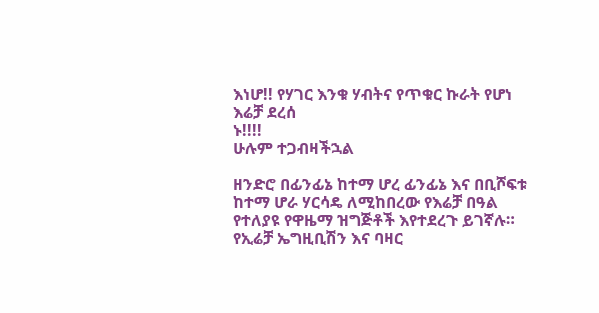እነሆ!! የሃገር እንቁ ሃብትና የጥቁር ኩራት የሆነ እሬቻ ደረሰ
ኑ!!!!
ሁሉም ተጋብዛችኋል

ዘንድሮ በፊንፊኔ ከተማ ሆረ ፊንፊኔ እና በቢሾፍቱ ከተማ ሆራ ሃርሳዴ ለሚከበረው የእሬቻ በዓል የተለያዩ የዋዜማ ዝግጅቶች እየተደረጉ ይገኛሉ።
የኢሬቻ ኤግዚቢሽን እና ባዛር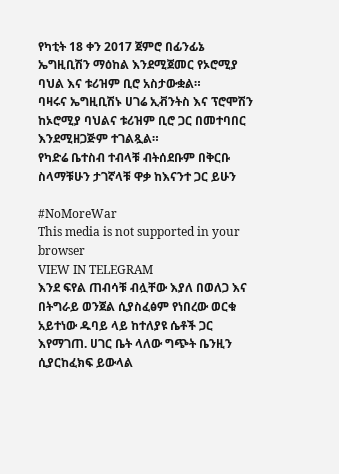የካቲት 18 ቀን 2017 ጀምሮ በፊንፊኔ ኤግዚቢሽን ማዕከል እንደሚጀመር የኦሮሚያ ባህል እና ቱሪዝም ቢሮ አስታውቋል።
ባዛሩና ኤግዚቢሽኑ ሀገሬ ኢቭንትስ እና ፕሮሞሽን ከኦሮሚያ ባህልና ቱሪዝም ቢሮ ጋር በመተባበር እንደሚዘጋጅም ተገልጿል።
የካድሬ ቤተስብ ተብላቹ ብትሰደቡም በቅርቡ ስላማቹሁን ታገኛላቹ ዋቃ ከእናንተ ጋር ይሁን

#NoMoreWar
This media is not supported in your browser
VIEW IN TELEGRAM
እንደ ፍየል ጠብሳቹ ብሏቸው እያለ በወለጋ እና በትግራይ ወንጀል ሲያስፈፅም የነበረው ወርቁ አይተነው ዱባይ ላይ ከተለያዩ ሴቶች ጋር እየማገጠ. ሀገር ቤት ላለው ግጭት ቤንዚን ሲያርከፈክፍ ይውላል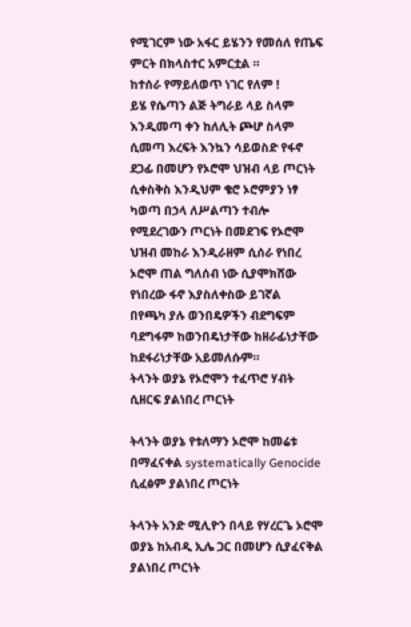የሚገርም ነው አፋር ይሄንን የመሰለ የጤፍ ምርት በክላስተር አምርቷል ።
ከተሰራ የማይለወጥ ነገር የለም !
ይሄ የሴጣን ልጅ ትግራይ ላይ ስላም እንዲመጣ ቀን ከለሊት ጮሆ ስላም ሲመጣ እረፍት እንኳን ሳይወስድ የፋኖ ደጋፊ በመሆን የኦሮሞ ህዝብ ላይ ጦርነት ሲቀስቅስ እንዲህም ቄሮ ኦሮምያን ነፃ ካወጣ በኃላ ለሥልጣን ተብሎ የሚደረገውን ጦርነት በመደገፍ የኦሮሞ ህዝብ መከራ እንዲራዘም ሲሰራ የነበረ ኦሮሞ ጠል ግለሰብ ነው ሲያሞክሸው የነበረው ፋኖ እያስለቀስው ይገኛል
በየጫካ ያሉ ወንበዴዎችን ብደግፍም ባደግፋም ከወንበዴነታቸው ከዘራፊነታቸው ከደፋሪነታቸው አይመለሱም።
ትላንት ወያኔ የኦሮሞን ተፈጥሮ ሃብት ሲዘርፍ ያልነበረ ጦርነት

ትላንት ወያኔ የቱለማን ኦሮሞ ከመሬቱ በማፈናቀል systematically Genocide ሲፈፅም ያልነበረ ጦርነት

ትላንት አንድ ሚሊዮን በላይ የሃረርጌ ኦሮሞ ወያኔ ከአብዲ ኢሌ ጋር በመሆን ሲያፈናቅል ያልነበረ ጦርነት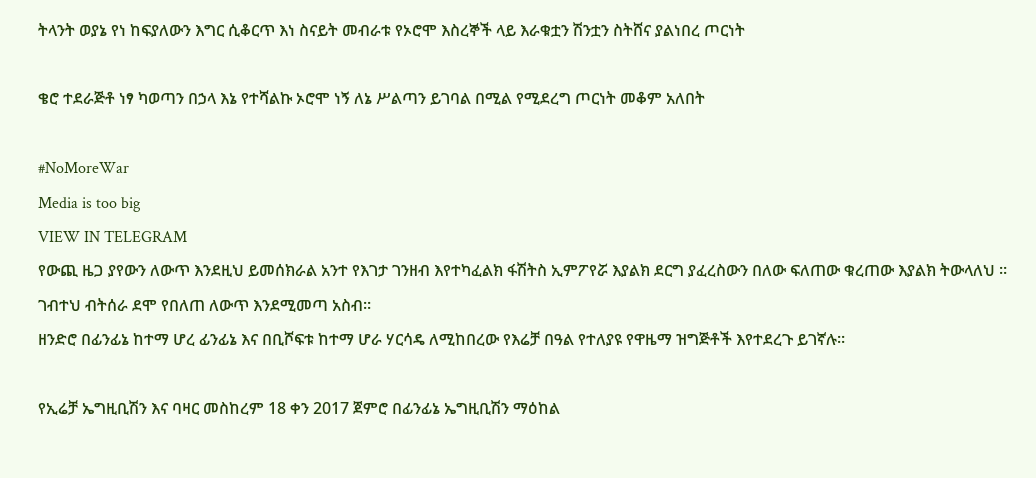ትላንት ወያኔ የነ ከፍያለውን እግር ሲቆርጥ እነ ስናይት መብራቱ የኦሮሞ እስረኞች ላይ እራቁቷን ሽንቷን ስትሸና ያልነበረ ጦርነት

ቄሮ ተደራጅቶ ነፃ ካወጣን በኃላ እኔ የተሻልኩ ኦሮሞ ነኝ ለኔ ሥልጣን ይገባል በሚል የሚደረግ ጦርነት መቆም አለበት

#NoMoreWar
Media is too big
VIEW IN TELEGRAM
የውጪ ዜጋ ያየውን ለውጥ እንደዚህ ይመሰክራል አንተ የእገታ ገንዘብ እየተካፈልክ ፋሽትስ ኢምፖየሯ እያልክ ደርግ ያፈረስውን በለው ፍለጠው ቁረጠው እያልክ ትውላለህ ።
ገብተህ ብትሰራ ደሞ የበለጠ ለውጥ እንደሚመጣ አስብ።
ዘንድሮ በፊንፊኔ ከተማ ሆረ ፊንፊኔ እና በቢሾፍቱ ከተማ ሆራ ሃርሳዴ ለሚከበረው የእሬቻ በዓል የተለያዩ የዋዜማ ዝግጅቶች እየተደረጉ ይገኛሉ።

የኢሬቻ ኤግዚቢሽን እና ባዛር መስከረም 18 ቀን 2017 ጀምሮ በፊንፊኔ ኤግዚቢሽን ማዕከል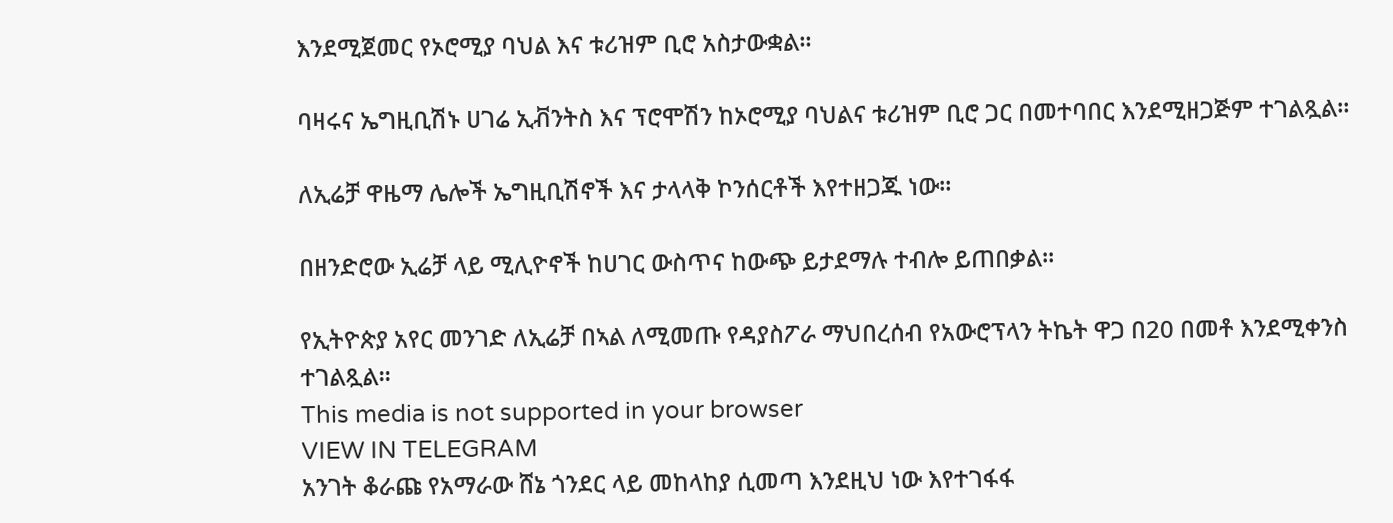እንደሚጀመር የኦሮሚያ ባህል እና ቱሪዝም ቢሮ አስታውቋል።

ባዛሩና ኤግዚቢሽኑ ሀገሬ ኢቭንትስ እና ፕሮሞሽን ከኦሮሚያ ባህልና ቱሪዝም ቢሮ ጋር በመተባበር እንደሚዘጋጅም ተገልጿል።

ለኢሬቻ ዋዜማ ሌሎች ኤግዚቢሽኖች እና ታላላቅ ኮንሰርቶች እየተዘጋጁ ነው።

በዘንድሮው ኢሬቻ ላይ ሚሊዮኖች ከሀገር ውስጥና ከውጭ ይታደማሉ ተብሎ ይጠበቃል።

የኢትዮጵያ አየር መንገድ ለኢሬቻ በኣል ለሚመጡ የዳያስፖራ ማህበረሰብ የአውሮፕላን ትኬት ዋጋ በ20 በመቶ እንደሚቀንስ ተገልጿል።
This media is not supported in your browser
VIEW IN TELEGRAM
አንገት ቆራጩ የአማራው ሸኔ ጎንደር ላይ መከላከያ ሲመጣ እንደዚህ ነው እየተገፋፋ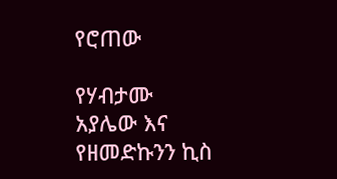የሮጠው

የሃብታሙ አያሌው እና የዘመድኩንን ኪስ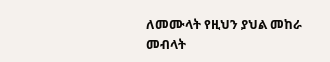ለመሙላት የዚህን ያህል መከራ መብላት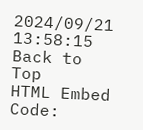2024/09/21 13:58:15
Back to Top
HTML Embed Code: